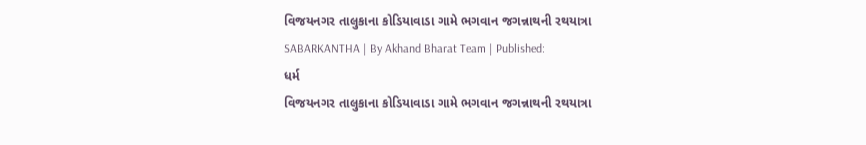વિજયનગર તાલુકાના કોડિયાવાડા ગામે ભગવાન જગન્નાથની રથયાત્રા
SABARKANTHA | By Akhand Bharat Team | Published:
ધર્મ
વિજયનગર તાલુકાના કોડિયાવાડા ગામે ભગવાન જગન્નાથની રથયાત્રા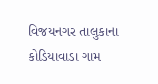વિજયનગર તાલુકાના કોડિયાવાડા ગામ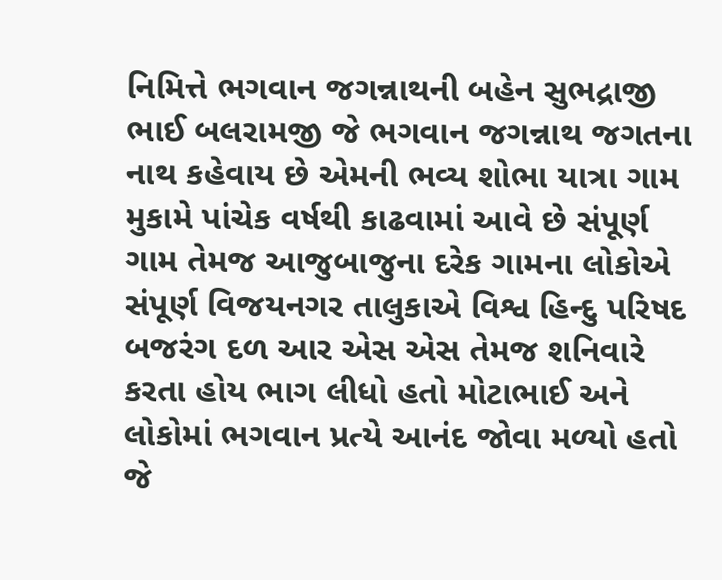નિમિત્તે ભગવાન જગન્નાથની બહેન સુભદ્રાજી ભાઈ બલરામજી જે ભગવાન જગન્નાથ જગતના નાથ કહેવાય છે એમની ભવ્ય શોભા યાત્રા ગામ મુકામે પાંચેક વર્ષથી કાઢવામાં આવે છે સંપૂર્ણ ગામ તેમજ આજુબાજુના દરેક ગામના લોકોએ સંપૂર્ણ વિજયનગર તાલુકાએ વિશ્વ હિન્દુ પરિષદ બજરંગ દળ આર એસ એસ તેમજ શનિવારે કરતા હોય ભાગ લીધો હતો મોટાભાઈ અને લોકોમાં ભગવાન પ્રત્યે આનંદ જોવા મળ્યો હતો જે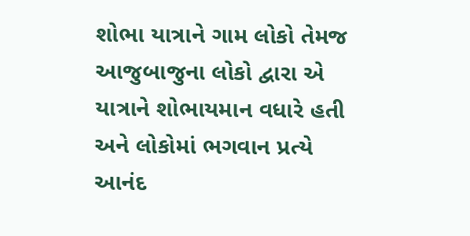શોભા યાત્રાને ગામ લોકો તેમજ આજુબાજુના લોકો દ્વારા એ યાત્રાને શોભાયમાન વધારે હતી અને લોકોમાં ભગવાન પ્રત્યે આનંદ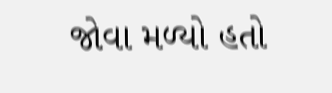જોવા મળ્યો હતો